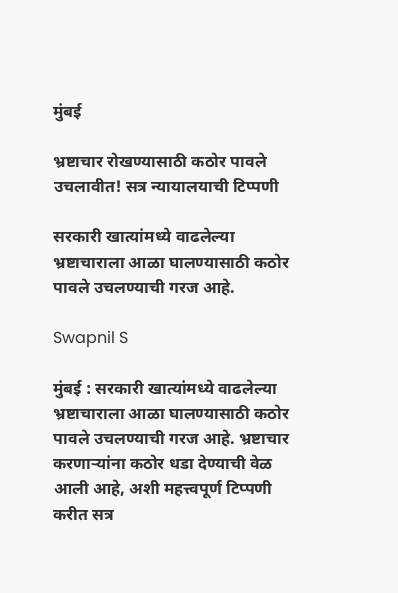मुंबई

भ्रष्टाचार रोखण्यासाठी कठोर पावले उचलावीत! सत्र न्यायालयाची टिप्पणी

सरकारी खात्यांमध्ये वाढलेल्या भ्रष्टाचाराला आळा घालण्यासाठी कठोर पावले उचलण्याची गरज आहे.

Swapnil S

मुंबई : सरकारी खात्यांमध्ये वाढलेल्या भ्रष्टाचाराला आळा घालण्यासाठी कठोर पावले उचलण्याची गरज आहे. भ्रष्टाचार करणाऱ्यांना कठोर धडा देण्याची वेळ आली आहे, अशी महत्त्वपूर्ण टिप्पणी करीत सत्र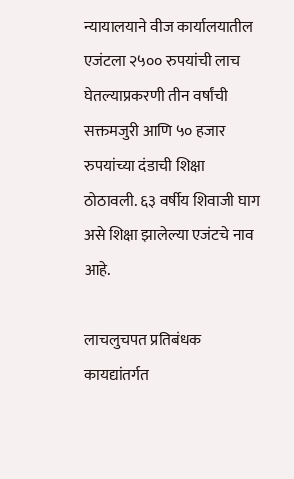न्यायालयाने वीज कार्यालयातील एजंटला २५०० रुपयांची लाच घेतल्याप्रकरणी तीन वर्षांची सक्तमजुरी आणि ५० हजार रुपयांच्या दंडाची शिक्षा ठोठावली. ६३ वर्षीय शिवाजी घाग असे शिक्षा झालेल्या एजंटचे नाव आहे.

लाचलुचपत प्रतिबंधक कायद्यांतर्गत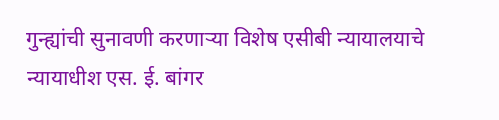गुन्ह्यांची सुनावणी करणाऱ्या विशेष एसीबी न्यायालयाचे न्यायाधीश एस. ई. बांगर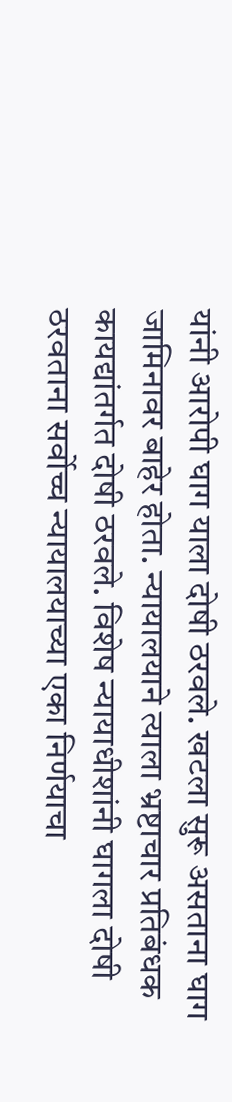यांनी आरोपी घाग याला दोषी ठरवले. खटला सुरू असताना घाग जामिनावर बाहेर होता. न्यायालयाने त्याला भ्रष्टाचार प्रतिबंधक कायद्यांतर्गत दोषी ठरवले. विशेष न्यायाधीशांनी घागला दोषी ठरवताना सर्वोच्च न्यायालयाच्या एका निर्णयाचा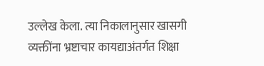उल्लेख केला. त्या निकालानुसार खासगी व्यक्तींना भ्रष्टाचार कायद्याअंतर्गत शिक्षा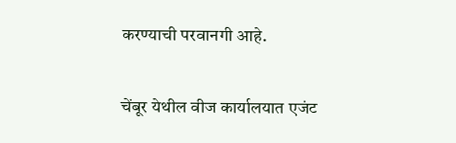करण्याची परवानगी आहे.

चेंबूर येथील वीज कार्यालयात एजंट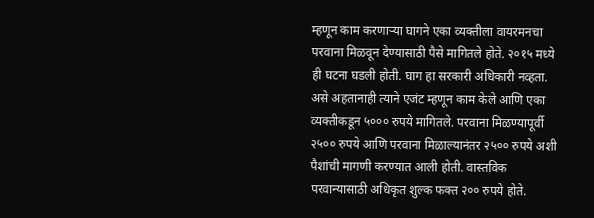म्हणून काम करणाऱ्या घागने एका व्यक्तीला वायरमनचा परवाना मिळवून देण्यासाठी पैसे मागितले होते. २०१५ मध्ये ही घटना घडली होती. घाग हा सरकारी अधिकारी नव्हता. असे अहतानाही त्याने एजंट म्हणून काम केले आणि एका व्यक्तीकडून ५००० रुपये मागितले. परवाना मिळण्यापूर्वी २५०० रुपये आणि परवाना मिळाल्यानंतर २५०० रुपये अशी पैशांची मागणी करण्यात आली होती. वास्तविक परवान्यासाठी अधिकृत शुल्क फक्त २०० रुपये होते.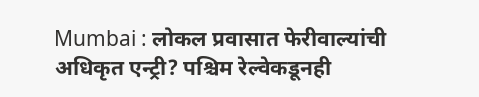Mumbai : लोकल प्रवासात फेरीवाल्यांची अधिकृत एन्ट्री? पश्चिम रेल्वेकडूनही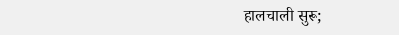हालचाली सुरू;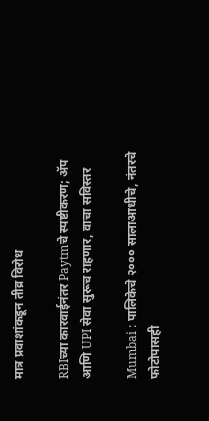मात्र प्रवाशांकडून तीव्र विरोध

RBIच्या कारवाईनंतर Paytmचे स्पष्टीकरण; ॲप आणि UPI सेवा सुरूच राहणार, वाचा सविस्तर

Mumbai : पालिकेचे २००० सालाआधीचे, नंतरचे फोटोपासही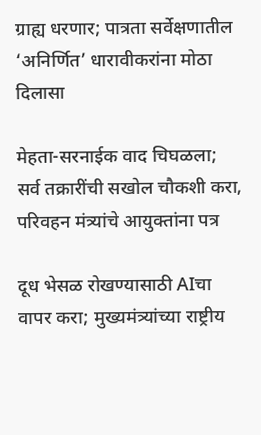ग्राह्य धरणार; पात्रता सर्वेक्षणातील ‘अनिर्णित’ धारावीकरांना मोठा दिलासा

मेहता-सरनाईक वाद चिघळला; सर्व तक्रारींची सखोल चौकशी करा, परिवहन मंत्र्यांचे आयुक्तांना पत्र

दूध भेसळ रोखण्यासाठी AIचा वापर करा; मुख्यमंत्र्यांच्या राष्ट्रीय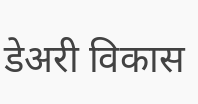डेअरी विकास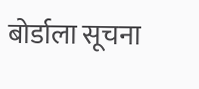बोर्डाला सूचना